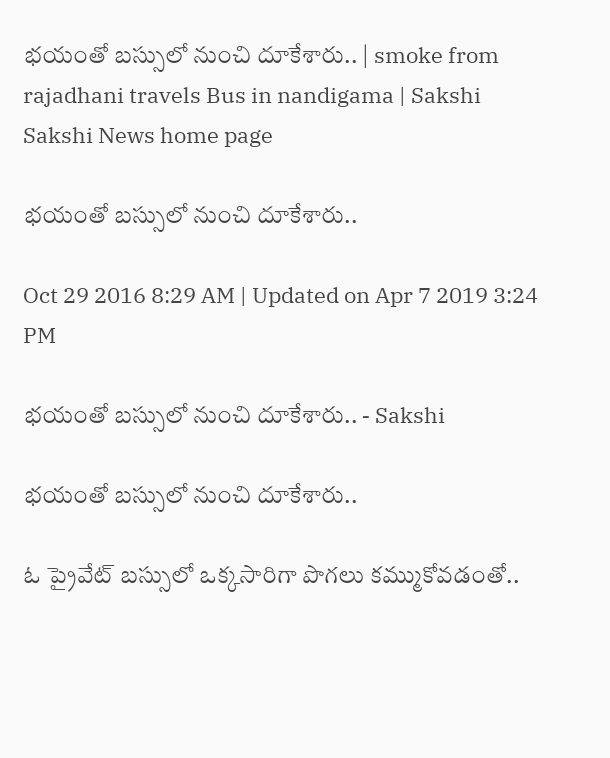భయంతో బస్సులో నుంచి దూకేశారు.. | smoke from rajadhani travels Bus in nandigama | Sakshi
Sakshi News home page

భయంతో బస్సులో నుంచి దూకేశారు..

Oct 29 2016 8:29 AM | Updated on Apr 7 2019 3:24 PM

భయంతో బస్సులో నుంచి దూకేశారు.. - Sakshi

భయంతో బస్సులో నుంచి దూకేశారు..

ఓ ప్రైవేట్ బస్సులో ఒక్కసారిగా పొగలు కమ్ముకోవడంతో..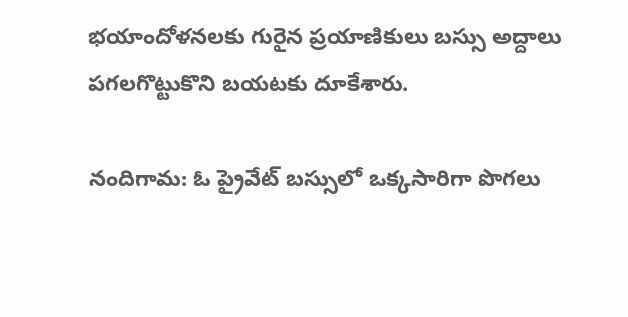భయాందోళనలకు గురైన ప్రయాణికులు బస్సు అద్దాలు పగలగొట్టుకొని బయటకు దూకేశారు.

నందిగామ: ఓ ప్రైవేట్ బస్సులో ఒక్కసారిగా పొగలు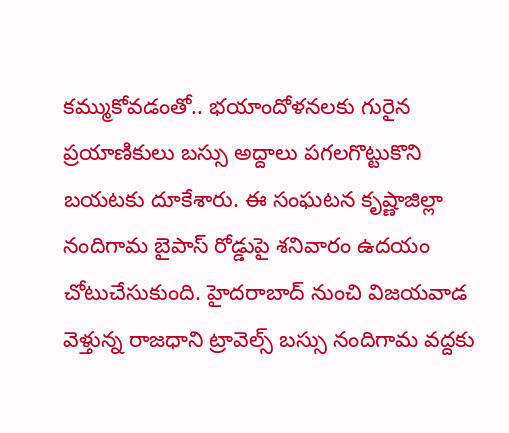కమ్ముకోవడంతో.. భయాందోళనలకు గురైన ప్రయాణికులు బస్సు అద్దాలు పగలగొట్టుకొని బయటకు దూకేశారు. ఈ సంఘటన కృష్ణాజిల్లా నందిగామ బైపాస్ రోడ్డుపై శనివారం ఉదయం చోటుచేసుకుంది. హైదరాబాద్ నుంచి విజయవాడ వెళ్తున్న రాజధాని ట్రావెల్స్ బస్సు నందిగామ వద్దకు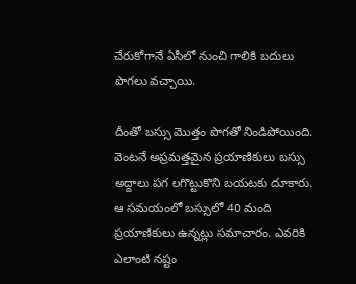చేరుకోగానే ఏసీలో నుంచి గాలికి బదులు పొగలు వచ్చాయి.

దీంతో బస్సు మొత్తం పొగతో నిండిపోయింది. వెంటనే అప్రమత్తమైన ప్రయాణికులు బస్సు అద్దాలు పగ లగొట్టుకొని బయటకు దూకారు. ఆ సమయంలో బస్సులో 40 మంది ప్రయాణికులు ఉన్నట్లు సమాచారం. ఎవరికి ఎలాంటి నష్టం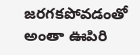జరగకపోవడంతో అంతా ఊపిరి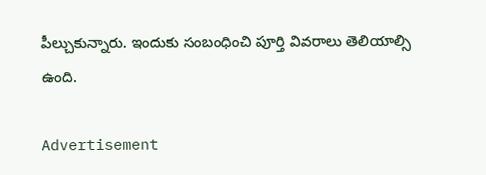పీల్చుకున్నారు. ఇందుకు సంబంధించి పూర్తి వివరాలు తెలియాల్సి ఉంది.

Advertisement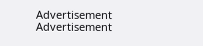Advertisement
Advertisement